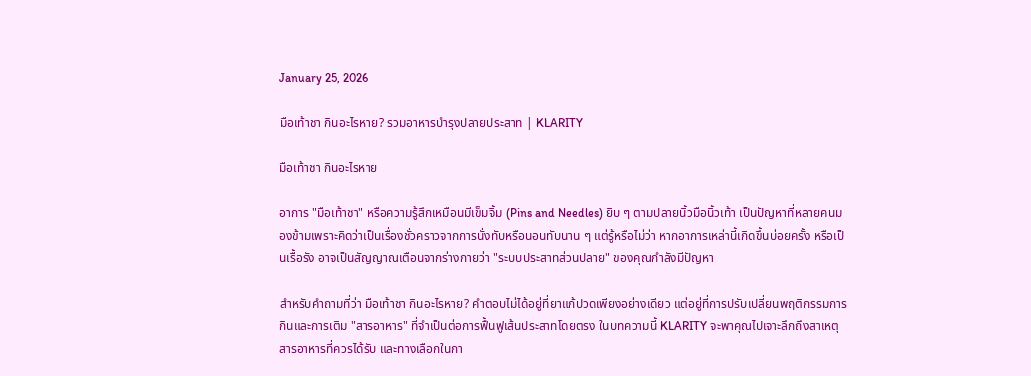January 25, 2026

มือเท้าชา กินอะไรหาย? รวมอาหารบำรุงปลายประสาท | KLARITY

มือเท้าชา กินอะไรหาย

อาการ "มือเท้าชา" หรือความรู้สึกเหมือนมีเข็มจิ้ม (Pins and Needles) ยิบ ๆ ตามปลายนิ้วมือนิ้วเท้า เป็นปัญหาที่หลายคนมองข้ามเพราะคิดว่าเป็นเรื่องชั่วคราวจากการนั่งทับหรือนอนทับนาน ๆ แต่รู้หรือไม่ว่า หากอาการเหล่านี้เกิดขึ้นบ่อยครั้ง หรือเป็นเรื้อรัง อาจเป็นสัญญาณเตือนจากร่างกายว่า "ระบบประสาทส่วนปลาย" ของคุณกำลังมีปัญหา

สำหรับคำถามที่ว่า มือเท้าชา กินอะไรหาย? คำตอบไม่ได้อยู่ที่ยาแก้ปวดเพียงอย่างเดียว แต่อยู่ที่การปรับเปลี่ยนพฤติกรรมการกินและการเติม "สารอาหาร" ที่จำเป็นต่อการฟื้นฟูเส้นประสาทโดยตรง ในบทความนี้ KLARITY จะพาคุณไปเจาะลึกถึงสาเหตุ สารอาหารที่ควรได้รับ และทางเลือกในกา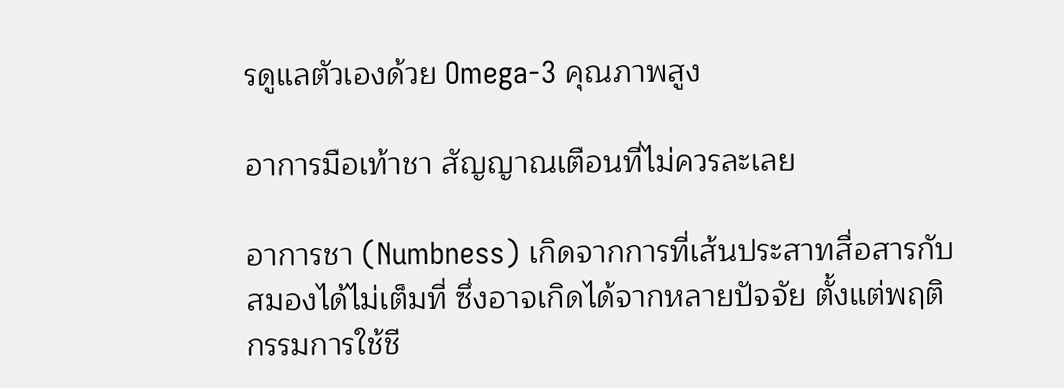รดูแลตัวเองด้วย Omega-3 คุณภาพสูง

อาการมือเท้าชา สัญญาณเตือนที่ไม่ควรละเลย

อาการชา (Numbness) เกิดจากการที่เส้นประสาทสื่อสารกับสมองได้ไม่เต็มที่ ซึ่งอาจเกิดได้จากหลายปัจจัย ตั้งแต่พฤติกรรมการใช้ชี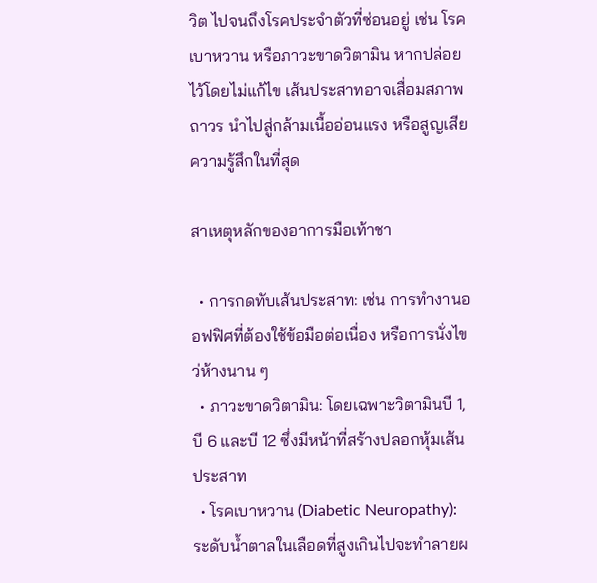วิต ไปจนถึงโรคประจำตัวที่ซ่อนอยู่ เช่น โรคเบาหวาน หรือภาวะขาดวิตามิน หากปล่อยไว้โดยไม่แก้ไข เส้นประสาทอาจเสื่อมสภาพถาวร นำไปสู่กล้ามเนื้ออ่อนแรง หรือสูญเสียความรู้สึกในที่สุด

สาเหตุหลักของอาการมือเท้าชา

  • การกดทับเส้นประสาท: เช่น การทำงานออฟฟิศที่ต้องใช้ข้อมือต่อเนื่อง หรือการนั่งไขว่ห้างนาน ๆ
  • ภาวะขาดวิตามิน: โดยเฉพาะวิตามินบี 1, บี 6 และบี 12 ซึ่งมีหน้าที่สร้างปลอกหุ้มเส้นประสาท
  • โรคเบาหวาน (Diabetic Neuropathy): ระดับน้ำตาลในเลือดที่สูงเกินไปจะทำลายผ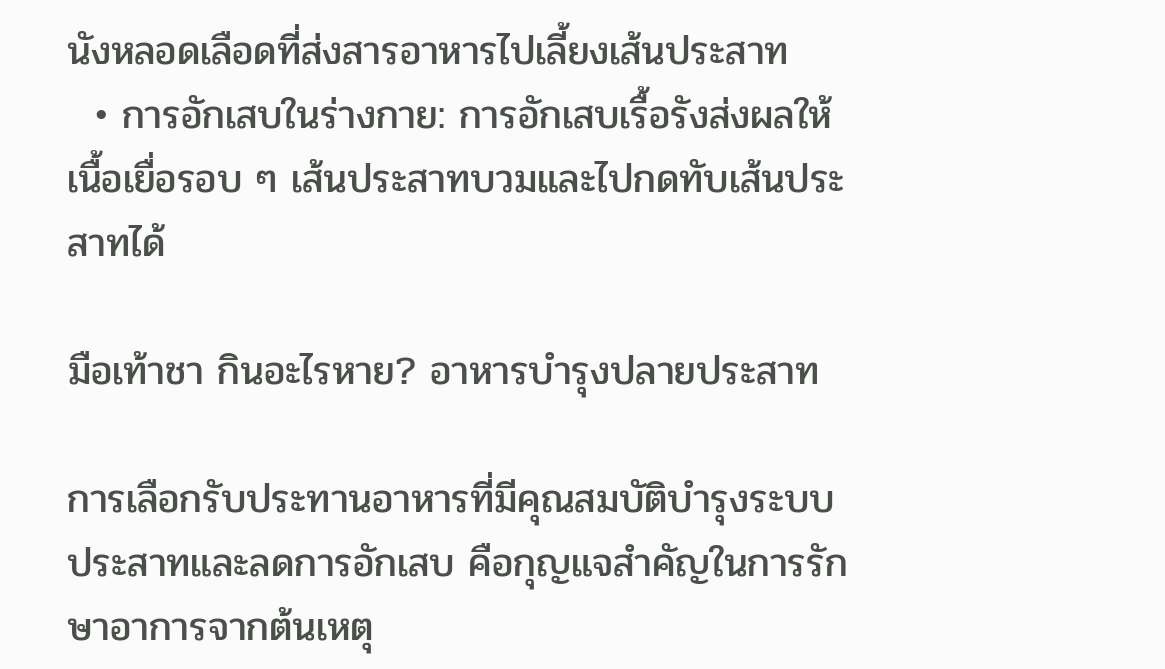นังหลอดเลือดที่ส่งสารอาหารไปเลี้ยงเส้นประสาท
  • การอักเสบในร่างกาย: การอักเสบเรื้อรังส่งผลให้เนื้อเยื่อรอบ ๆ เส้นประสาทบวมและไปกดทับเส้นประสาทได้

มือเท้าชา กินอะไรหาย? อาหารบำรุงปลายประสาท

การเลือกรับประทานอาหารที่มีคุณสมบัติบำรุงระบบประสาทและลดการอักเสบ คือกุญแจสำคัญในการรักษาอาการจากต้นเหตุ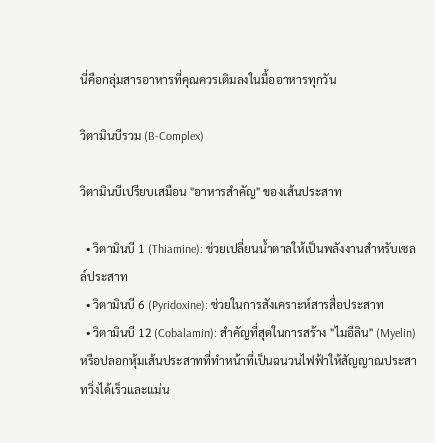นี่คือกลุ่มสารอาหารที่คุณควรเติมลงในมื้ออาหารทุกวัน

วิตามินบีรวม (B-Complex)

วิตามินบีเปรียบเสมือน "อาหารสำคัญ" ของเส้นประสาท

  • วิตามินบี 1 (Thiamine): ช่วยเปลี่ยนน้ำตาลให้เป็นพลังงานสำหรับเซลล์ประสาท
  • วิตามินบี 6 (Pyridoxine): ช่วยในการสังเคราะห์สารสื่อประสาท
  • วิตามินบี 12 (Cobalamin): สำคัญที่สุดในการสร้าง "ไมอีลิน" (Myelin) หรือปลอกหุ้มเส้นประสาทที่ทำหน้าที่เป็นฉนวนไฟฟ้าให้สัญญาณประสาทวิ่งได้เร็วและแม่น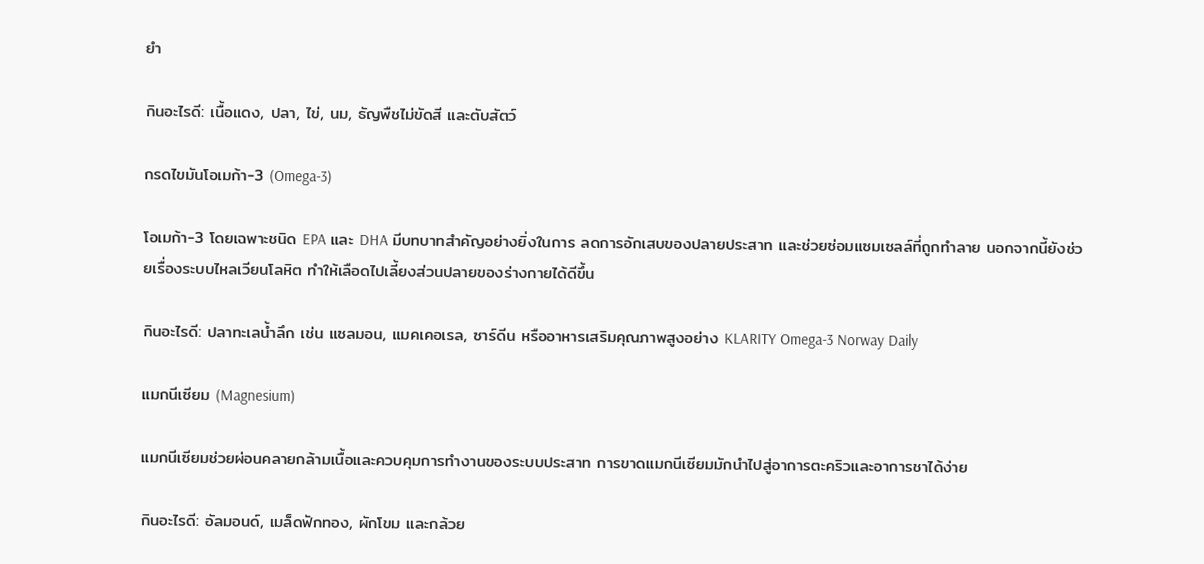ยำ

กินอะไรดี: เนื้อแดง, ปลา, ไข่, นม, ธัญพืชไม่ขัดสี และตับสัตว์

กรดไขมันโอเมก้า-3 (Omega-3)

โอเมก้า-3 โดยเฉพาะชนิด EPA และ DHA มีบทบาทสำคัญอย่างยิ่งในการ ลดการอักเสบของปลายประสาท และช่วยซ่อมแซมเซลล์ที่ถูกทำลาย นอกจากนี้ยังช่วยเรื่องระบบไหลเวียนโลหิต ทำให้เลือดไปเลี้ยงส่วนปลายของร่างกายได้ดีขึ้น

กินอะไรดี: ปลาทะเลน้ำลึก เช่น แซลมอน, แมคเคอเรล, ซาร์ดีน หรืออาหารเสริมคุณภาพสูงอย่าง KLARITY Omega-3 Norway Daily

แมกนีเซียม (Magnesium)

แมกนีเซียมช่วยผ่อนคลายกล้ามเนื้อและควบคุมการทำงานของระบบประสาท การขาดแมกนีเซียมมักนำไปสู่อาการตะคริวและอาการชาได้ง่าย

กินอะไรดี: อัลมอนด์, เมล็ดฟักทอง, ผักโขม และกล้วย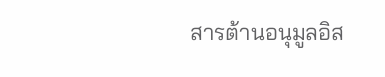สารต้านอนุมูลอิส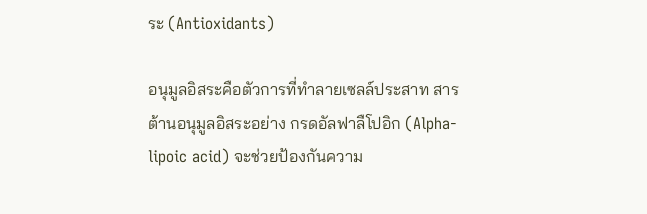ระ (Antioxidants)

อนุมูลอิสระคือตัวการที่ทำลายเซลล์ประสาท สารต้านอนุมูลอิสระอย่าง กรดอัลฟาลืโปอิก (Alpha-lipoic acid) จะช่วยป้องกันความ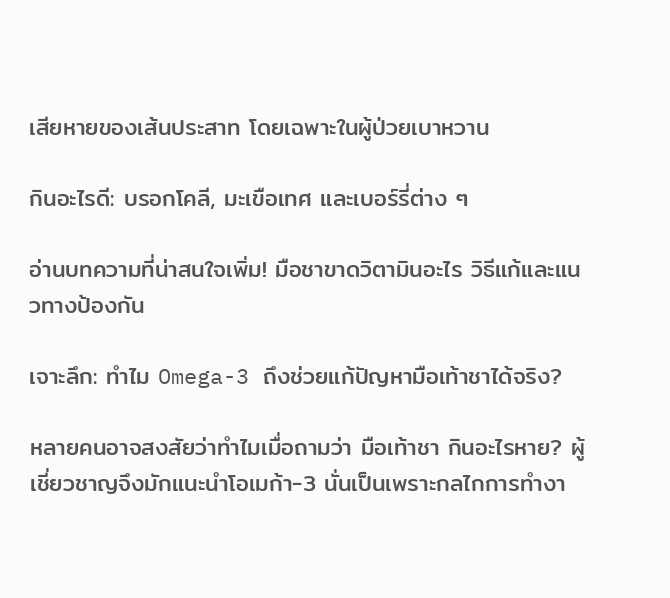เสียหายของเส้นประสาท โดยเฉพาะในผู้ป่วยเบาหวาน

กินอะไรดี: บรอกโคลี, มะเขือเทศ และเบอร์รี่ต่าง ๆ

อ่านบทความที่น่าสนใจเพิ่ม! มือชาขาดวิตามินอะไร วิธีแก้และแนวทางป้องกัน

เจาะลึก: ทำไม Omega-3 ถึงช่วยแก้ปัญหามือเท้าชาได้จริง?

หลายคนอาจสงสัยว่าทำไมเมื่อถามว่า มือเท้าชา กินอะไรหาย? ผู้เชี่ยวชาญจึงมักแนะนำโอเมก้า-3 นั่นเป็นเพราะกลไกการทำงา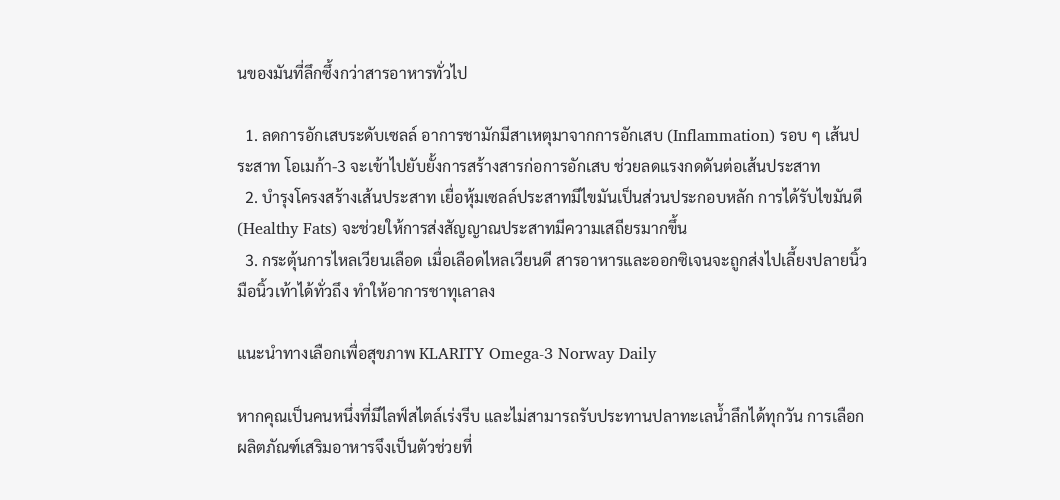นของมันที่ลึกซึ้งกว่าสารอาหารทั่วไป

  1. ลดการอักเสบระดับเซลล์ อาการชามักมีสาเหตุมาจากการอักเสบ (Inflammation) รอบ ๆ เส้นประสาท โอเมก้า-3 จะเข้าไปยับยั้งการสร้างสารก่อการอักเสบ ช่วยลดแรงกดดันต่อเส้นประสาท
  2. บำรุงโครงสร้างเส้นประสาท เยื่อหุ้มเซลล์ประสาทมีไขมันเป็นส่วนประกอบหลัก การได้รับไขมันดี (Healthy Fats) จะช่วยให้การส่งสัญญาณประสาทมีความเสถียรมากขึ้น
  3. กระตุ้นการไหลเวียนเลือด เมื่อเลือดไหลเวียนดี สารอาหารและออกซิเจนจะถูกส่งไปเลี้ยงปลายนิ้วมือนิ้วเท้าได้ทั่วถึง ทำให้อาการชาทุเลาลง

แนะนำทางเลือกเพื่อสุขภาพ KLARITY Omega-3 Norway Daily

หากคุณเป็นคนหนึ่งที่มีไลฟ์สไตล์เร่งรีบ และไม่สามารถรับประทานปลาทะเลน้ำลึกได้ทุกวัน การเลือกผลิตภัณฑ์เสริมอาหารจึงเป็นตัวช่วยที่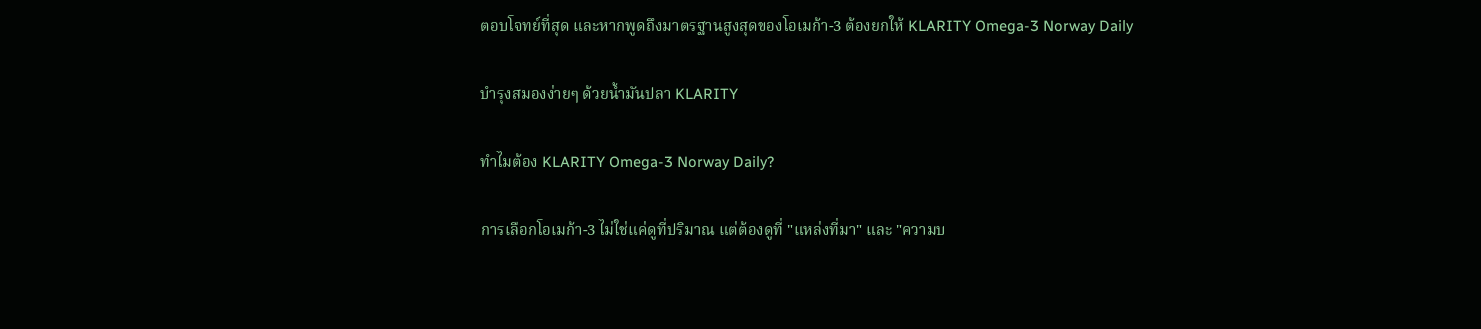ตอบโจทย์ที่สุด และหากพูดถึงมาตรฐานสูงสุดของโอเมก้า-3 ต้องยกให้ KLARITY Omega-3 Norway Daily

บำรุงสมองง่ายๆ ด้วยน้ำมันปลา KLARITY

ทำไมต้อง KLARITY Omega-3 Norway Daily?

การเลือกโอเมก้า-3 ไม่ใช่แค่ดูที่ปริมาณ แต่ต้องดูที่ "แหล่งที่มา" และ "ความบ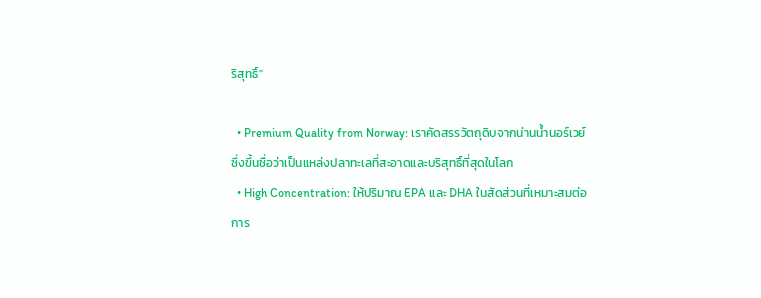ริสุทธิ์"

  • Premium Quality from Norway: เราคัดสรรวัตถุดิบจากน่านน้ำนอร์เวย์ ซึ่งขึ้นชื่อว่าเป็นแหล่งปลาทะเลที่สะอาดและบริสุทธิ์ที่สุดในโลก
  • High Concentration: ให้ปริมาณ EPA และ DHA ในสัดส่วนที่เหมาะสมต่อการ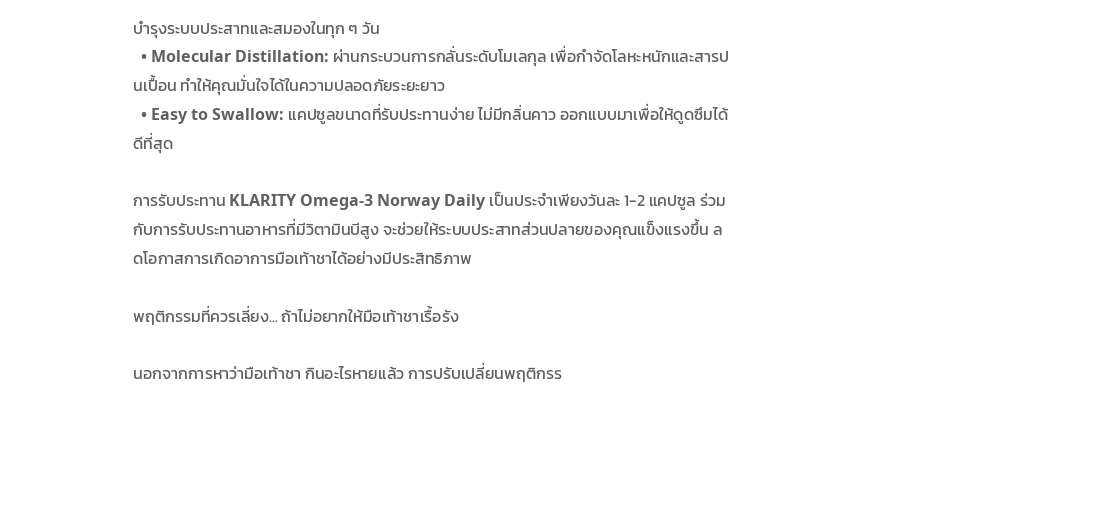บำรุงระบบประสาทและสมองในทุก ๆ วัน
  • Molecular Distillation: ผ่านกระบวนการกลั่นระดับโมเลกุล เพื่อกำจัดโลหะหนักและสารปนเปื้อน ทำให้คุณมั่นใจได้ในความปลอดภัยระยะยาว
  • Easy to Swallow: แคปซูลขนาดที่รับประทานง่าย ไม่มีกลิ่นคาว ออกแบบมาเพื่อให้ดูดซึมได้ดีที่สุด

การรับประทาน KLARITY Omega-3 Norway Daily เป็นประจำเพียงวันละ 1-2 แคปซูล ร่วมกับการรับประทานอาหารที่มีวิตามินบีสูง จะช่วยให้ระบบประสาทส่วนปลายของคุณแข็งแรงขึ้น ลดโอกาสการเกิดอาการมือเท้าชาได้อย่างมีประสิทธิภาพ

พฤติกรรมที่ควรเลี่ยง... ถ้าไม่อยากให้มือเท้าชาเรื้อรัง

นอกจากการหาว่ามือเท้าชา กินอะไรหายแล้ว การปรับเปลี่ยนพฤติกรร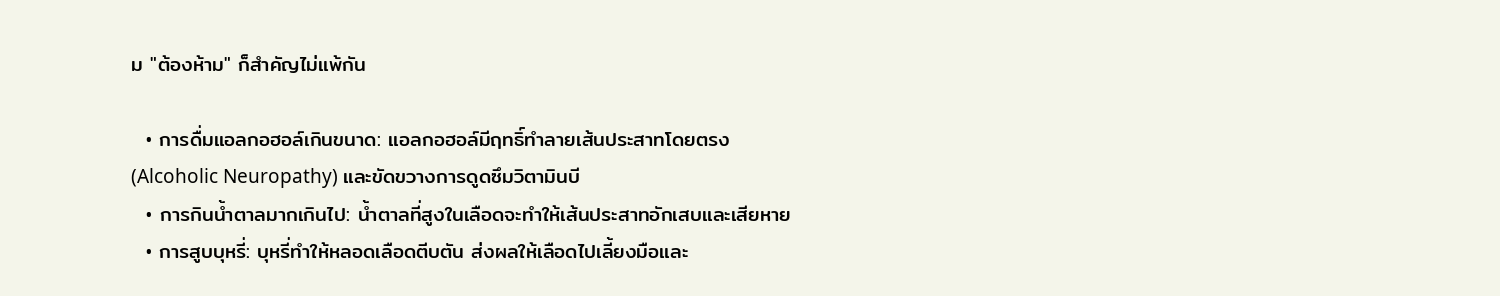ม "ต้องห้าม" ก็สำคัญไม่แพ้กัน

  • การดื่มแอลกอฮอล์เกินขนาด: แอลกอฮอล์มีฤทธิ์ทำลายเส้นประสาทโดยตรง (Alcoholic Neuropathy) และขัดขวางการดูดซึมวิตามินบี
  • การกินน้ำตาลมากเกินไป: น้ำตาลที่สูงในเลือดจะทำให้เส้นประสาทอักเสบและเสียหาย
  • การสูบบุหรี่: บุหรี่ทำให้หลอดเลือดตีบตัน ส่งผลให้เลือดไปเลี้ยงมือและ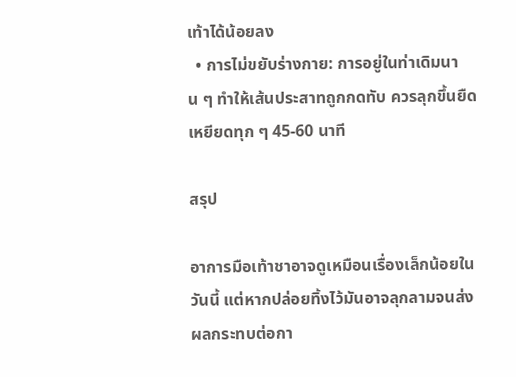เท้าได้น้อยลง
  • การไม่ขยับร่างกาย: การอยู่ในท่าเดิมนาน ๆ ทำให้เส้นประสาทถูกกดทับ ควรลุกขึ้นยืดเหยียดทุก ๆ 45-60 นาที

สรุป

อาการมือเท้าชาอาจดูเหมือนเรื่องเล็กน้อยในวันนี้ แต่หากปล่อยทิ้งไว้มันอาจลุกลามจนส่งผลกระทบต่อกา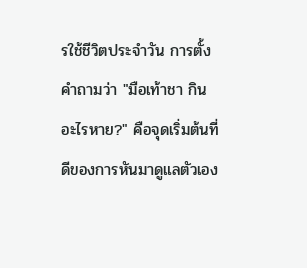รใช้ชีวิตประจำวัน การตั้งคำถามว่า "มือเท้าชา กินอะไรหาย?" คือจุดเริ่มต้นที่ดีของการหันมาดูแลตัวเอง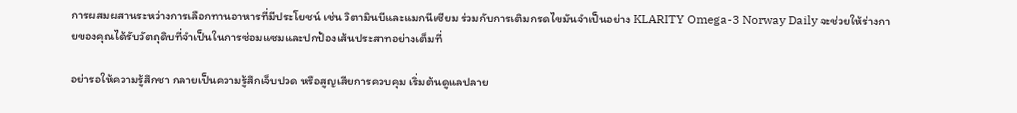การผสมผสานระหว่างการเลือกทานอาหารที่มีประโยชน์ เช่น วิตามินบีและแมกนีเซียม ร่วมกับการเติมกรดไขมันจำเป็นอย่าง KLARITY Omega-3 Norway Daily จะช่วยให้ร่างกายของคุณได้รับวัตถุดิบที่จำเป็นในการซ่อมแซมและปกป้องเส้นประสาทอย่างเต็มที่

อย่ารอให้ความรู้สึกชา กลายเป็นความรู้สึกเจ็บปวด หรือสูญเสียการควบคุม เริ่มต้นดูแลปลาย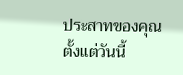ประสาทของคุณตั้งแต่วันนี้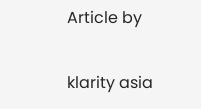Article by

klarity asia